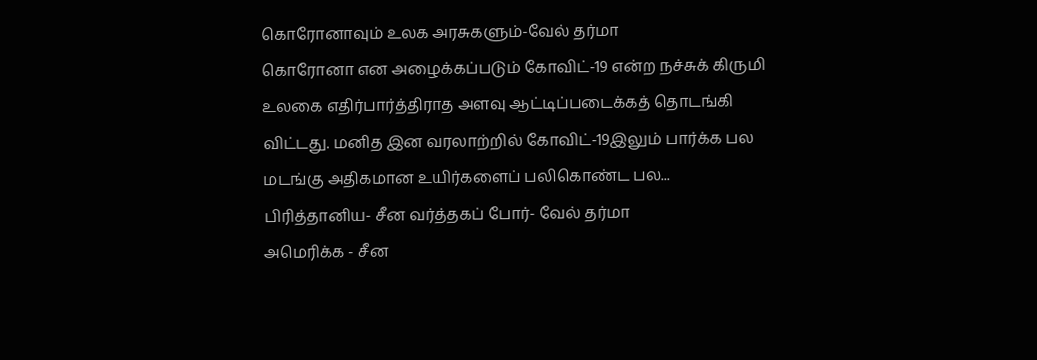கொரோனாவும் உலக அரசுகளும்-வேல் தர்மா
கொரோனா என அழைக்கப்படும் கோவிட்-19 என்ற நச்சுக் கிருமி உலகை எதிர்பார்த்திராத அளவு ஆட்டிப்படைக்கத் தொடங்கி விட்டது. மனித இன வரலாற்றில் கோவிட்-19இலும் பார்க்க பல மடங்கு அதிகமான உயிர்களைப் பலிகொண்ட பல...
பிரித்தானிய- சீன வர்த்தகப் போர்- வேல் தர்மா
அமெரிக்க - சீன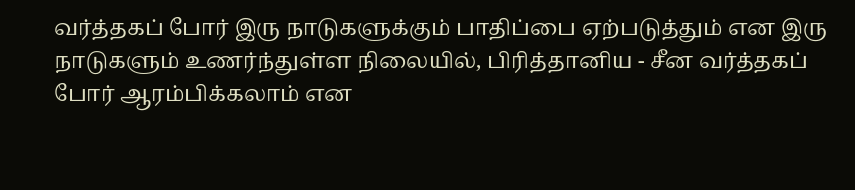வர்த்தகப் போர் இரு நாடுகளுக்கும் பாதிப்பை ஏற்படுத்தும் என இரு நாடுகளும் உணர்ந்துள்ள நிலையில், பிரித்தானிய - சீன வர்த்தகப் போர் ஆரம்பிக்கலாம் என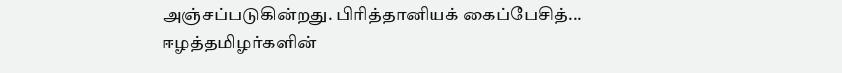அஞ்சப்படுகின்றது. பிரித்தானியக் கைப்பேசித்...
ஈழத்தமிழர்களின்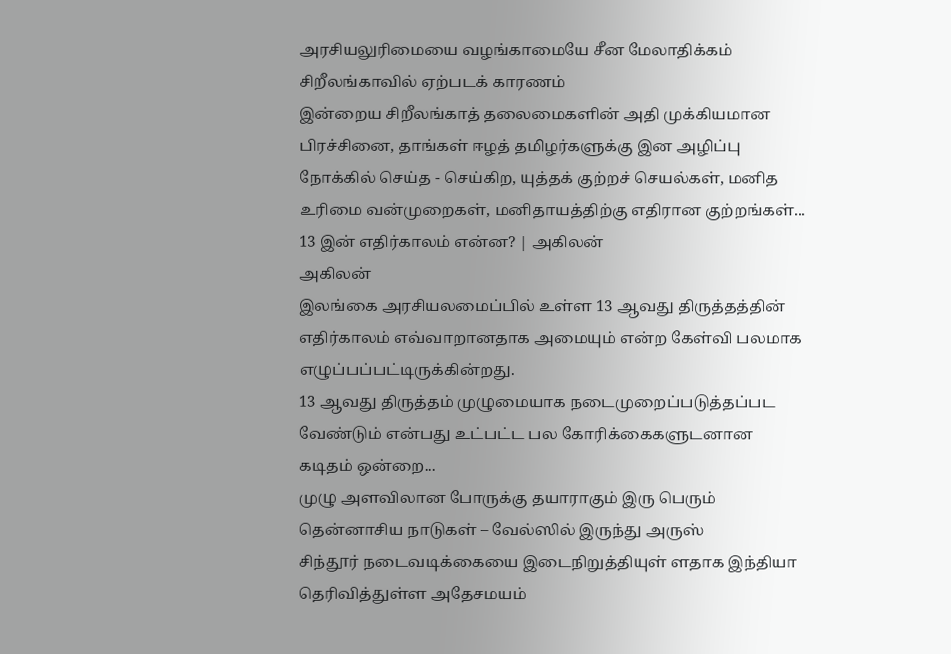அரசியலுரிமையை வழங்காமையே சீன மேலாதிக்கம் சிறீலங்காவில் ஏற்படக் காரணம்
இன்றைய சிறீலங்காத் தலைமைகளின் அதி முக்கியமான பிரச்சினை, தாங்கள் ஈழத் தமிழர்களுக்கு இன அழிப்பு நோக்கில் செய்த - செய்கிற, யுத்தக் குற்றச் செயல்கள், மனித உரிமை வன்முறைகள், மனிதாயத்திற்கு எதிரான குற்றங்கள்...
13 இன் எதிர்காலம் என்ன? | அகிலன்
அகிலன்
இலங்கை அரசியலமைப்பில் உள்ள 13 ஆவது திருத்தத்தின் எதிர்காலம் எவ்வாறானதாக அமையும் என்ற கேள்வி பலமாக எழுப்பப்பட்டிருக்கின்றது.
13 ஆவது திருத்தம் முழுமையாக நடைமுறைப்படுத்தப்பட வேண்டும் என்பது உட்பட்ட பல கோரிக்கைகளுடனான கடிதம் ஒன்றை...
முழு அளவிலான போருக்கு தயாராகும் இரு பெரும் தென்னாசிய நாடுகள் – வேல்ஸில் இருந்து அருஸ்
சிந்தூர் நடைவடிக்கையை இடைநிறுத்தியுள் ளதாக இந்தியா தெரிவித்துள்ள அதேசமயம்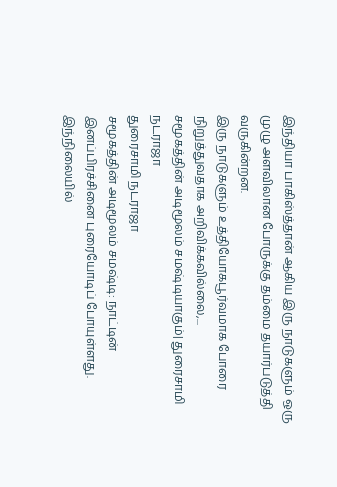இந்தியா பாகிஸ்த்தான் ஆகிய இரு நாடுகளும் ஒரு முழு அளவிலான போருக்கு தம்மை தயார்படுத்தி வருகின்றன.
இரு நாடுகளும் உத்தியோகபூர்வமாக போரை நிறுத்துவதாக அறிவிக்கவில்லை,...
சமூகத்தின் அடிமூலம் சமஷ்டியாகும்| துரைசாமி நடராஜா
துரைசாமி நடராஜா
சமூகத்தின் அடிமூலம் சமஷ்டி: நாட்டின் இனப்பிரச்சினை புரையோடிப் போயுள்ளது. இந்நிலையில்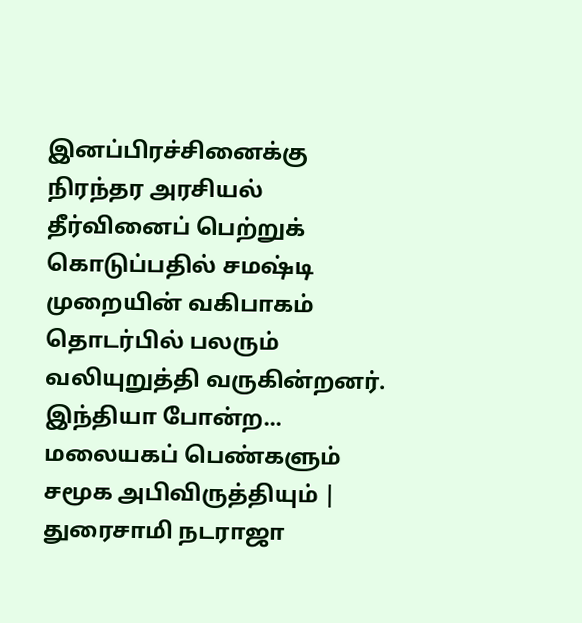இனப்பிரச்சினைக்கு நிரந்தர அரசியல் தீர்வினைப் பெற்றுக் கொடுப்பதில் சமஷ்டி முறையின் வகிபாகம் தொடர்பில் பலரும் வலியுறுத்தி வருகின்றனர். இந்தியா போன்ற...
மலையகப் பெண்களும் சமூக அபிவிருத்தியும் | துரைசாமி நடராஜா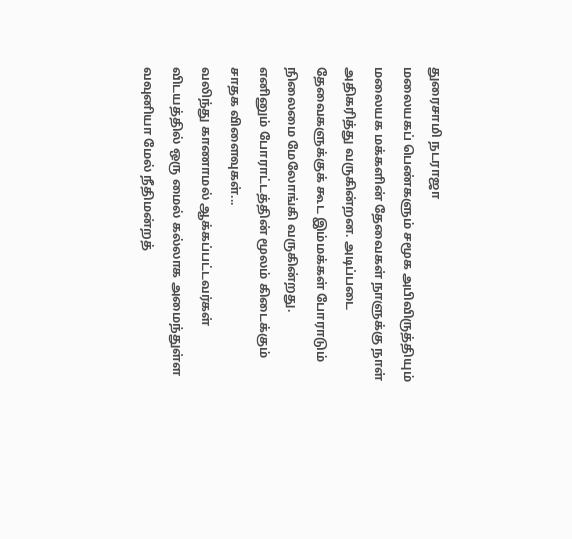துரைசாமி நடராஜா
மலையகப் பெண்களும் சமூக அபிவிருத்தியும்
மலையக மக்களின் தேவைகள் நாளுக்கு நாள் அதிகரித்து வருகின்றன. அடிப்படை தேவைகளுக்குக் கூட இம்மக்கள் போராடும் நிலைமை மேலோங்கி வருகின்றது.
எனினும் போராட்டத்தின் மூலம் கிடைக்கும் சாதக விளைவுகள்...
வலிந்து காணாமல் ஆக்கப்பட்டவர்கள் விடயத்தில் ஒரு மைல் கல்லாக அமைந்துள்ள வவுனியா மேல் நீதிமன்றத்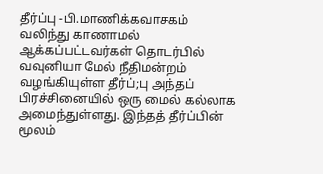தீர்ப்பு -பி.மாணிக்கவாசகம்
வலிந்து காணாமல் ஆக்கப்பட்டவர்கள் தொடர்பில் வவுனியா மேல் நீதிமன்றம் வழங்கியுள்ள தீர்ப்;பு அந்தப் பிரச்சினையில் ஒரு மைல் கல்லாக அமைந்துள்ளது. இந்தத் தீர்ப்பின் மூலம்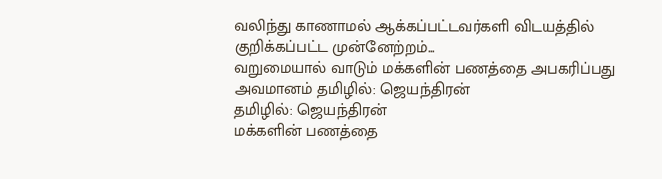வலிந்து காணாமல் ஆக்கப்பட்டவர்களி விடயத்தில் குறிக்கப்பட்ட முன்னேற்றம்...
வறுமையால் வாடும் மக்களின் பணத்தை அபகரிப்பது அவமானம் தமிழில்: ஜெயந்திரன்
தமிழில்: ஜெயந்திரன்
மக்களின் பணத்தை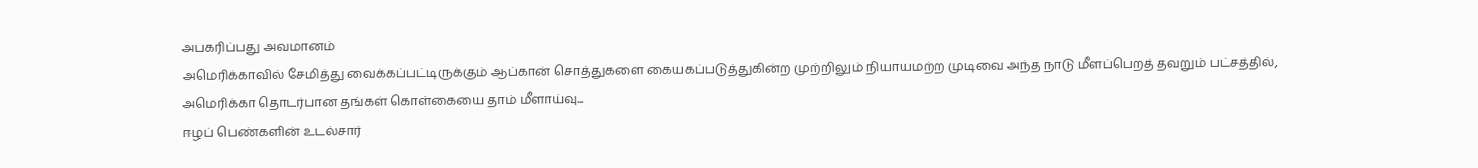அபகரிப்பது அவமானம்
அமெரிக்காவில் சேமித்து வைக்கப்பட்டிருக்கும் ஆப்கான் சொத்துகளை கையகப்படுத்துகின்ற முற்றிலும் நியாயமற்ற முடிவை அந்த நாடு மீளப்பெறத் தவறும் பட்சத்தில், அமெரிக்கா தொடர்பான தங்கள் கொள்கையை தாம் மீளாய்வு...
ஈழப் பெண்களின் உடல்சார்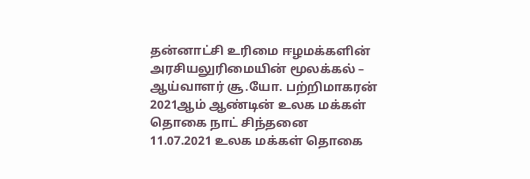தன்னாட்சி உரிமை ஈழமக்களின் அரசியலுரிமையின் மூலக்கல் – ஆய்வாளர் சூ.யோ. பற்றிமாகரன்
2021ஆம் ஆண்டின் உலக மக்கள் தொகை நாட் சிந்தனை
11.07.2021 உலக மக்கள் தொகை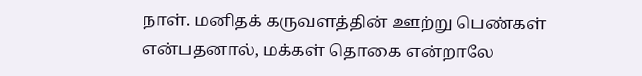நாள். மனிதக் கருவளத்தின் ஊற்று பெண்கள் என்பதனால், மக்கள் தொகை என்றாலே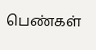பெண்கள்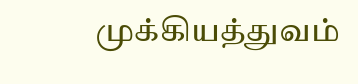முக்கியத்துவம்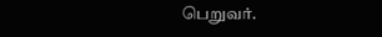பெறுவர்.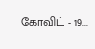கோவிட் - 19...